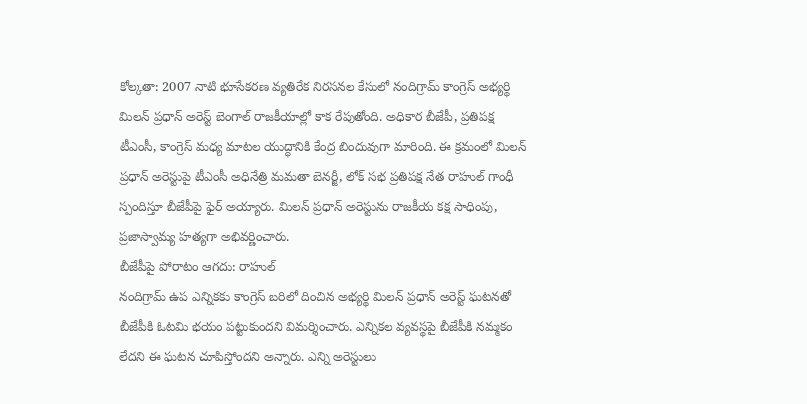కోల్కతా: 2007 నాటి భూసేకరణ వ్యతిరేక నిరసనల కేసులో నందిగ్రామ్ కాంగ్రెస్ అభ్యర్థి మిలన్ ప్రధాన్ అరెస్ట్ బెంగాల్ రాజకీయాల్లో కాక రేపుతోంది. అధికార బీజేపీ, ప్రతిపక్ష టీఎంసీ, కాంగ్రెస్ మధ్య మాటల యుద్ధానికి కేంద్ర బిందువుగా మారింది. ఈ క్రమంలో మిలన్ ప్రధాన్ అరెస్టుపై టీఎంసీ అధినేత్రి మమతా బెనర్జీ, లోక్ సభ ప్రతిపక్ష నేత రాహుల్ గాంధీ స్పందిస్తూ బీజేపీపై ఫైర్ అయ్యారు. మిలన్ ప్రధాన్ అరెస్టును రాజకీయ కక్ష సాధింపు, ప్రజాస్వామ్య హత్యగా అభివర్ణించారు.
బీజేపీపై పోరాటం ఆగదు: రాహుల్
నందిగ్రామ్ ఉప ఎన్నికకు కాంగ్రెస్ బరిలో దించిన అభ్యర్థి మిలన్ ప్రధాన్ అరెస్ట్ ఘటనతో బీజేపీకి ఓటమి భయం పట్టుకుందని విమర్శించారు. ఎన్నికల వ్యవస్థపై బీజేపీకి నమ్మకం లేదని ఈ ఘటన చూపిస్తోందని అన్నారు. ఎన్ని అరెస్టులు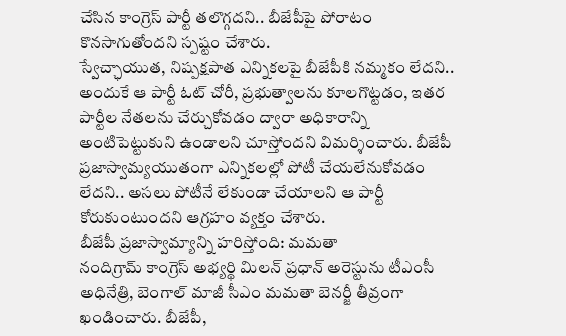చేసిన కాంగ్రెస్ పార్టీ తలొగ్గదని.. బీజేపీపై పోరాటం కొనసాగుతోందని స్పష్టం చేశారు.
స్వేచ్ఛాయుత, నిష్పక్షపాత ఎన్నికలపై బీజేపీకి నమ్మకం లేదని.. అందుకే ఆ పార్టీ ఓట్ చోరీ, ప్రభుత్వాలను కూలగొట్టడం, ఇతర పార్టీల నేతలను చేర్చుకోవడం ద్వారా అధికారాన్ని అంటిపెట్టుకుని ఉండాలని చూస్తోందని విమర్శించారు. బీజేపీ ప్రజాస్వామ్యయుతంగా ఎన్నికలల్లో పోటీ చేయలేనుకోవడం లేదని.. అసలు పోటీనే లేకుండా చేయాలని ఆ పార్టీ కోరుకుంటుందని ఆగ్రహం వ్యక్తం చేశారు.
బీజేపీ ప్రజాస్వామ్యాన్ని హరిస్తోంది: మమతా
నందిగ్రామ్ కాంగ్రెస్ అభ్యర్థి మిలన్ ప్రధాన్ అరెస్టును టీఎంసీ అధినేత్రి, బెంగాల్ మాజీ సీఎం మమతా బెనర్జీ తీవ్రంగా ఖండించారు. బీజేపీ,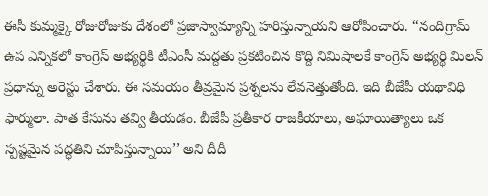ఈసీ కుమ్మక్కై రోజురోజుకు దేశంలో ప్రజాస్వామ్యాన్ని హరిస్తున్నాయని ఆరోపించారు. ‘‘నందిగ్రామ్ ఉప ఎన్నికలో కాంగ్రెస్ అభ్యర్థికి టీఎంసీ మద్దతు ప్రకటించిన కొద్ది నిమిషాలకే కాంగ్రెస్ అభ్యర్థి మిలన్ ప్రధాన్ను అరెస్టు చేశారు. ఈ సమయం తీవ్రమైన ప్రశ్నలను లేవనెత్తుతోంది. ఇది బీజేపీ యథావిధి ఫార్ములా. పాత కేసును తవ్వి తీయడం. బీజేపీ ప్రతీకార రాజకీయాలు, అఘాయిత్యాలు ఒక స్పష్టమైన పద్ధతిని చూపిస్తున్నాయి’’ అని దీదీ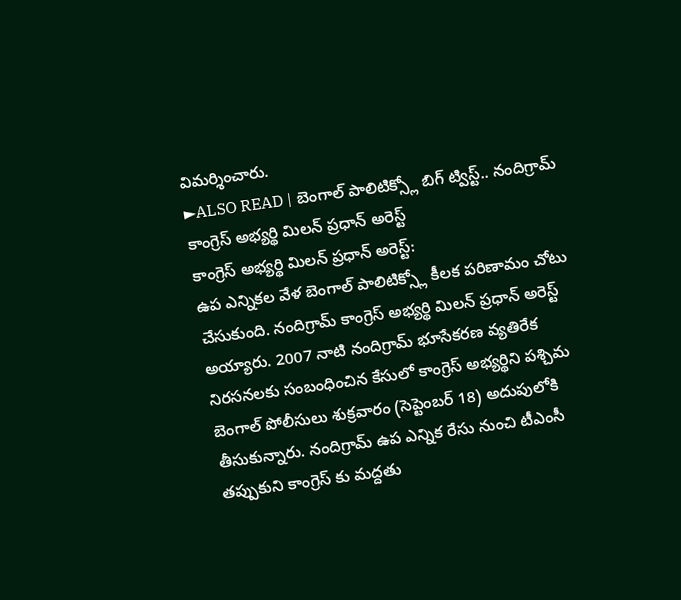విమర్శించారు.
►ALSO READ | బెంగాల్ పాలిటిక్స్లో బిగ్ ట్విస్ట్.. నందిగ్రామ్ కాంగ్రెస్ అభ్యర్థి మిలన్ ప్రధాన్ అరెస్ట్
కాంగ్రెస్ అభ్యర్థి మిలన్ ప్రధాన్ అరెస్ట్:
ఉప ఎన్నికల వేళ బెంగాల్ పాలిటిక్స్లో కీలక పరిణామం చోటు చేసుకుంది. నందిగ్రామ్ కాంగ్రెస్ అభ్యర్థి మిలన్ ప్రధాన్ అరెస్ట్ అయ్యారు. 2007 నాటి నందిగ్రామ్ భూసేకరణ వ్యతిరేక నిరసనలకు సంబంధించిన కేసులో కాంగ్రెస్ అభ్యర్థిని పశ్చిమ బెంగాల్ పోలీసులు శుక్రవారం (సెప్టెంబర్ 18) అదుపులోకి తీసుకున్నారు. నందిగ్రామ్ ఉప ఎన్నిక రేసు నుంచి టీఎంసీ తప్పుకుని కాంగ్రెస్ కు మద్దతు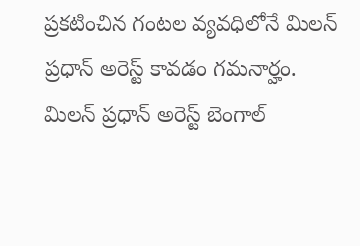ప్రకటించిన గంటల వ్యవధిలోనే మిలన్ ప్రధాన్ అరెస్ట్ కావడం గమనార్హం. మిలన్ ప్రధాన్ అరెస్ట్ బెంగాల్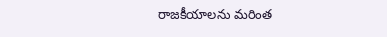రాజకీయాలను మరింత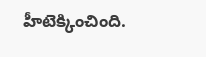హీటెక్కించింది.